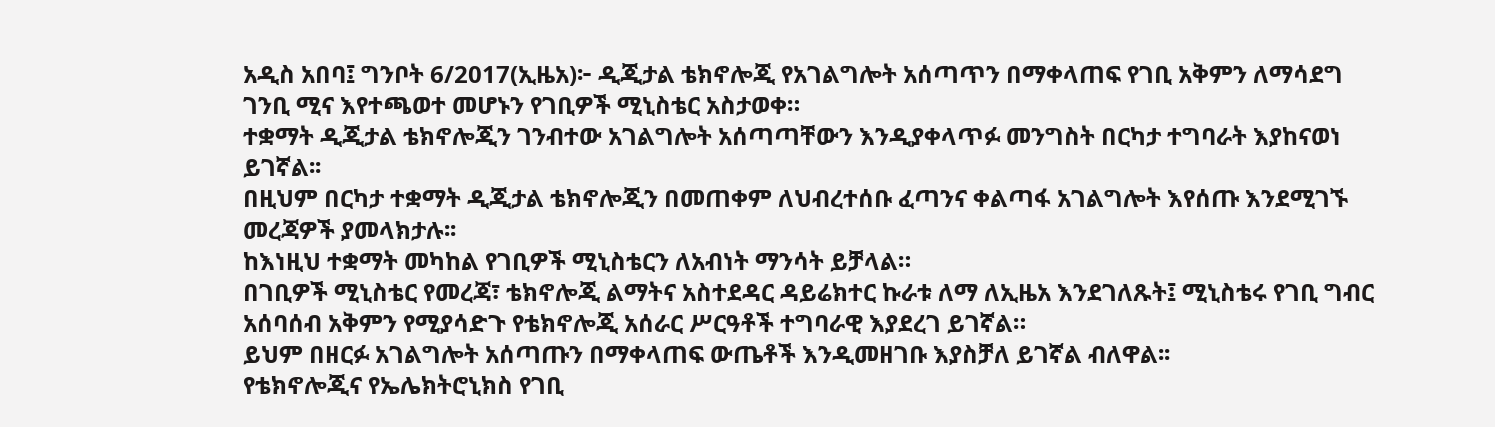አዲስ አበባ፤ ግንቦት 6/2017(ኢዜአ)፦ ዲጂታል ቴክኖሎጂ የአገልግሎት አሰጣጥን በማቀላጠፍ የገቢ አቅምን ለማሳደግ ገንቢ ሚና እየተጫወተ መሆኑን የገቢዎች ሚኒስቴር አስታወቀ።
ተቋማት ዲጂታል ቴክኖሎጂን ገንብተው አገልግሎት አሰጣጣቸውን እንዲያቀላጥፉ መንግስት በርካታ ተግባራት እያከናወነ ይገኛል፡፡
በዚህም በርካታ ተቋማት ዲጂታል ቴክኖሎጂን በመጠቀም ለህብረተሰቡ ፈጣንና ቀልጣፋ አገልግሎት እየሰጡ እንደሚገኙ መረጃዎች ያመላክታሉ፡፡
ከእነዚህ ተቋማት መካከል የገቢዎች ሚኒስቴርን ለአብነት ማንሳት ይቻላል።
በገቢዎች ሚኒስቴር የመረጃ፣ ቴክኖሎጂ ልማትና አስተደዳር ዳይሬክተር ኩራቱ ለማ ለኢዜአ እንደገለጹት፤ ሚኒስቴሩ የገቢ ግብር አሰባሰብ አቅምን የሚያሳድጉ የቴክኖሎጂ አሰራር ሥርዓቶች ተግባራዊ እያደረገ ይገኛል።
ይህም በዘርፉ አገልግሎት አሰጣጡን በማቀላጠፍ ውጤቶች እንዲመዘገቡ እያስቻለ ይገኛል ብለዋል፡፡
የቴክኖሎጂና የኤሌክትሮኒክስ የገቢ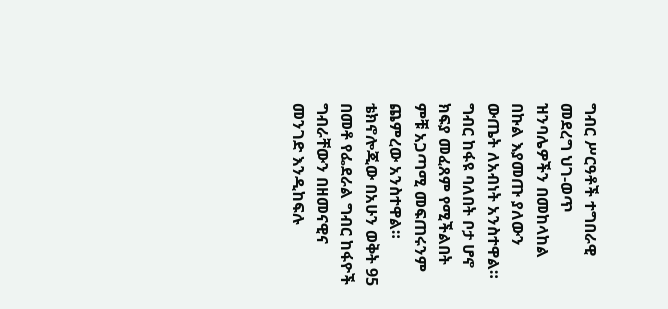ግብር ሥርዓቶች ተግበራዊ መደረግ ህገ-ወጥ ዝንባሌዎችን በመከላከል በኩል እያመጡ ያለውን ውጤት ለአብነት አንስተዋል።
ግብር ከፋዩ ባለበት ቦታ ሆኖ ክፍያ መፈጸም የሚችልበት ምቹ አጋጣሚ መፍጠሩንም ጨምረው አንስተዋል።
ቴክኖሎጂው በአሁን ወቅት 95 በመቶ የፌደራል ግብር ከፋዮች ግብራቸውን በዘመናዊና መንገድ እንዲከፍሉ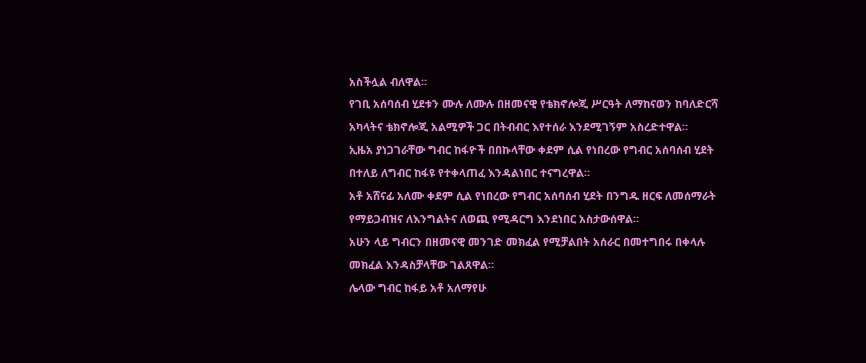አስችሏል ብለዋል።
የገቢ አሰባሰብ ሂደቱን ሙሉ ለሙሉ በዘመናዊ የቴክኖሎጂ ሥርዓት ለማከናወን ከባለድርሻ አካላትና ቴክኖሎጂ አልሚዎች ጋር በትብብር እየተሰራ እንደሚገኝም አስረድተዋል።
ኢዜአ ያነጋገራቸው ግብር ከፋዮች በበኩላቸው ቀደም ሲል የነበረው የግብር አሰባሰብ ሂደት በተለይ ለግብር ከፋዩ የተቀላጠፈ እንዳልነበር ተናግረዋል።
አቶ አሸናፊ አለሙ ቀደም ሲል የነበረው የግብር አሰባሰብ ሂደት በንግዱ ዘርፍ ለመሰማራት የማይጋብዝና ለእንግልትና ለወጪ የሚዳርግ እንደነበር አስታውሰዋል።
አሁን ላይ ግብርን በዘመናዊ መንገድ መክፈል የሚቻልበት አሰራር በመተግበሩ በቀላሉ መክፈል እንዳስቻላቸው ገልጸዋል።
ሌላው ግብር ከፋይ አቶ አለማየሁ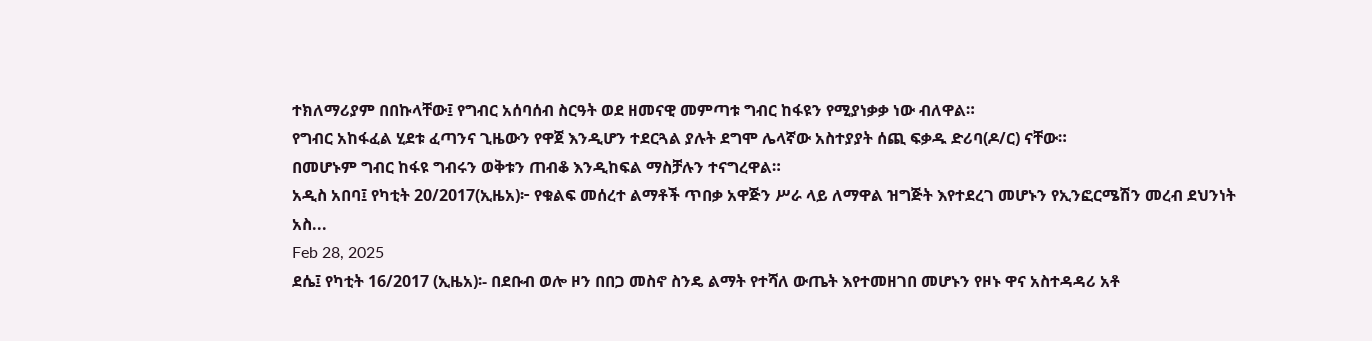ተክለማሪያም በበኩላቸው፤ የግብር አሰባሰብ ስርዓት ወደ ዘመናዊ መምጣቱ ግብር ከፋዩን የሚያነቃቃ ነው ብለዋል።
የግብር አከፋፈል ሂደቱ ፈጣንና ጊዜውን የዋጀ እንዲሆን ተደርጓል ያሉት ደግሞ ሌላኛው አስተያያት ሰጪ ፍቃዱ ድሪባ(ዶ/ር) ናቸው።
በመሆኑም ግብር ከፋዩ ግብሩን ወቅቱን ጠብቆ እንዲከፍል ማስቻሉን ተናግረዋል።
አዲስ አበባ፤ የካቲት 20/2017(ኢዜአ)፦ የቁልፍ መሰረተ ልማቶች ጥበቃ አዋጅን ሥራ ላይ ለማዋል ዝግጅት እየተደረገ መሆኑን የኢንፎርሜሽን መረብ ደህንነት አስ...
Feb 28, 2025
ደሴ፤ የካቲት 16/2017 (ኢዜአ)፡- በደቡብ ወሎ ዞን በበጋ መስኖ ስንዴ ልማት የተሻለ ውጤት እየተመዘገበ መሆኑን የዞኑ ዋና አስተዳዳሪ አቶ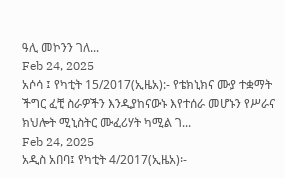ዓሊ መኮንን ገለ...
Feb 24, 2025
አሶሳ ፤ የካቲት 15/2017(ኢዜአ):- የቴክኒክና ሙያ ተቋማት ችግር ፈቺ ስራዎችን እንዲያከናውኑ እየተሰራ መሆኑን የሥራና ክህሎት ሚኒስትር ሙፈሪሃት ካሚል ገ...
Feb 24, 2025
አዲስ አበባ፤ የካቲት 4/2017(ኢዜአ)፡-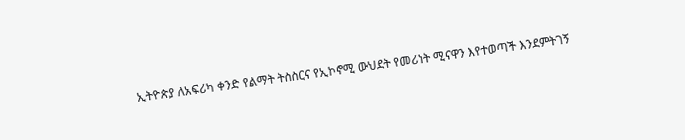ኢትዮጵያ ለአፍሪካ ቀንድ የልማት ትስስርና የኢኮኖሚ ውህደት የመሪነት ሚናዋን እየተወጣች እንደምትገኝ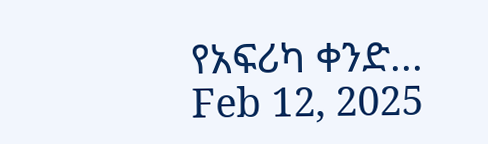የአፍሪካ ቀንድ...
Feb 12, 2025